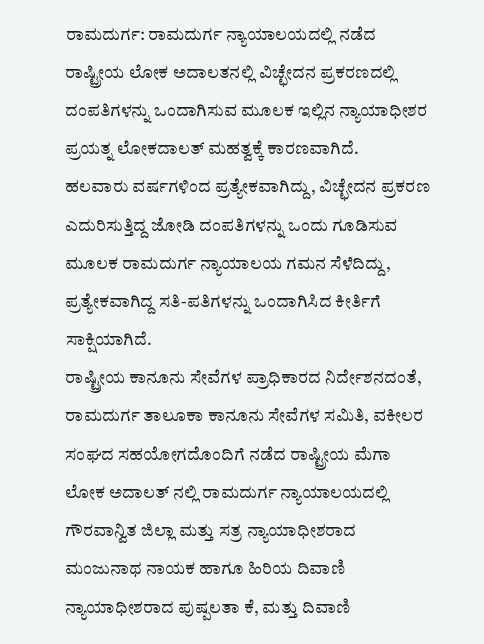ರಾಮದುರ್ಗ: ರಾಮದುರ್ಗ ನ್ಯಾಯಾಲಯದಲ್ಲಿ ನಡೆದ ರಾಷ್ಟ್ರೀಯ ಲೋಕ ಅದಾಲತನಲ್ಲಿ ವಿಚ್ಛೇದನ ಪ್ರಕರಣದಲ್ಲಿ ದಂಪತಿಗಳನ್ನು ಒಂದಾಗಿಸುವ ಮೂಲಕ ಇಲ್ಲಿನ ನ್ಯಾಯಾಧೀಶರ ಪ್ರಯತ್ನ ಲೋಕದಾಲತ್ ಮಹತ್ವಕ್ಕೆ ಕಾರಣವಾಗಿದೆ.
ಹಲವಾರು ವರ್ಷಗಳಿಂದ ಪ್ರತ್ಯೇಕವಾಗಿದ್ದು, ವಿಚ್ಛೇದನ ಪ್ರಕರಣ ಎದುರಿಸುತ್ತಿದ್ದ ಜೋಡಿ ದಂಪತಿಗಳನ್ನು ಒಂದು ಗೂಡಿಸುವ ಮೂಲಕ ರಾಮದುರ್ಗ ನ್ಯಾಯಾಲಯ ಗಮನ ಸೆಳೆದಿದ್ದು, ಪ್ರತ್ಯೇಕವಾಗಿದ್ದ ಸತಿ-ಪತಿಗಳನ್ನು ಒಂದಾಗಿಸಿದ ಕೀರ್ತಿಗೆ ಸಾಕ್ಷಿಯಾಗಿದೆ.
ರಾಷ್ಟ್ರೀಯ ಕಾನೂನು ಸೇವೆಗಳ ಪ್ರಾಧಿಕಾರದ ನಿರ್ದೇಶನದಂತೆ, ರಾಮದುರ್ಗ ತಾಲೂಕಾ ಕಾನೂನು ಸೇವೆಗಳ ಸಮಿತಿ, ವಕೀಲರ ಸಂಘದ ಸಹಯೋಗದೊಂದಿಗೆ ನಡೆದ ರಾಷ್ಟ್ರೀಯ ಮೆಗಾ ಲೋಕ ಅದಾಲತ್ ನಲ್ಲಿ ರಾಮದುರ್ಗ ನ್ಯಾಯಾಲಯದಲ್ಲಿ ಗೌರವಾನ್ವಿತ ಜಿಲ್ಲಾ ಮತ್ತು ಸತ್ರ ನ್ಯಾಯಾಧೀಶರಾದ ಮಂಜುನಾಥ ನಾಯಕ ಹಾಗೂ ಹಿರಿಯ ದಿವಾಣಿ ನ್ಯಾಯಾಧೀಶರಾದ ಪುಷ್ಪಲತಾ ಕೆ, ಮತ್ತು ದಿವಾಣಿ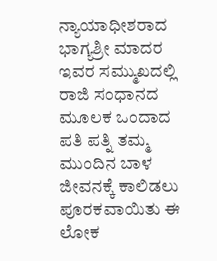ನ್ಯಾಯಾಧೀಶರಾದ ಭಾಗ್ಯಶ್ರೀ ಮಾದರ ಇವರ ಸಮ್ಮುಖದಲ್ಲಿ ರಾಜಿ ಸಂಧಾನದ ಮೂಲಕ ಒಂದಾದ ಪತಿ ಪತ್ನಿ ತಮ್ಮ ಮುಂದಿನ ಬಾಳ ಜೀವನಕ್ಕೆ ಕಾಲಿಡಲು ಪೂರಕವಾಯಿತು ಈ ಲೋಕ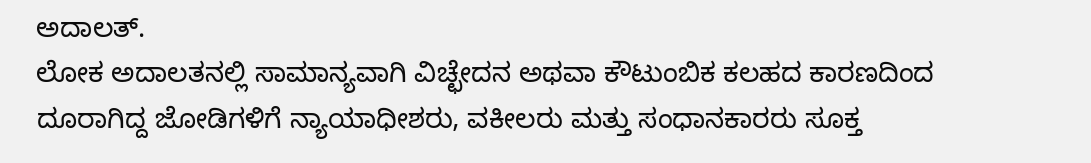ಅದಾಲತ್.
ಲೋಕ ಅದಾಲತನಲ್ಲಿ ಸಾಮಾನ್ಯವಾಗಿ ವಿಚ್ಛೇದನ ಅಥವಾ ಕೌಟುಂಬಿಕ ಕಲಹದ ಕಾರಣದಿಂದ ದೂರಾಗಿದ್ದ ಜೋಡಿಗಳಿಗೆ ನ್ಯಾಯಾಧೀಶರು, ವಕೀಲರು ಮತ್ತು ಸಂಧಾನಕಾರರು ಸೂಕ್ತ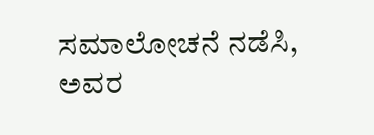ಸಮಾಲೋಚನೆ ನಡೆಸಿ, ಅವರ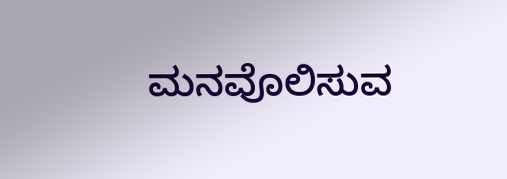ಮನವೊಲಿಸುವ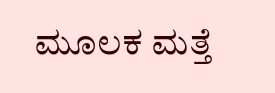ಮೂಲಕ ಮತ್ತೆ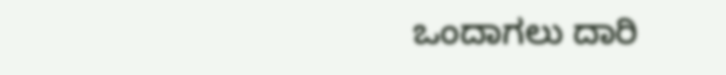ಒಂದಾಗಲು ದಾರಿ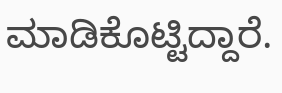ಮಾಡಿಕೊಟ್ಟಿದ್ದಾರೆ.